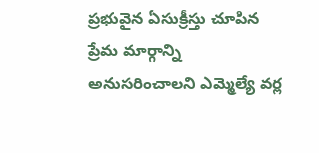ప్రభువైన ఏసుక్రీస్తు చూపిన ప్రేమ మార్గాన్ని అనుసరించాలని ఎమ్మెల్యే వర్ల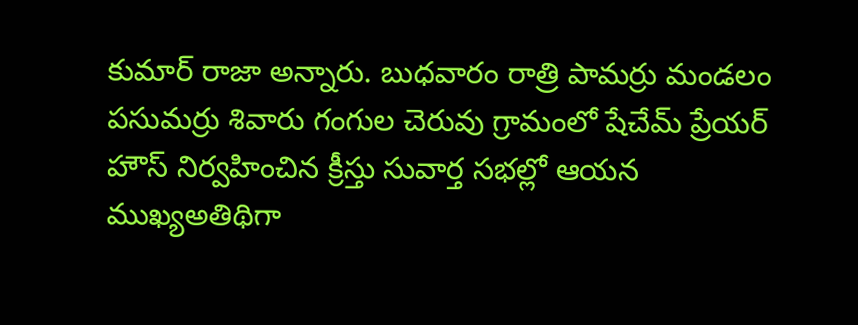కుమార్ రాజా అన్నారు. బుధవారం రాత్రి పామర్రు మండలం పసుమర్రు శివారు గంగుల చెరువు గ్రామంలో షేచేమ్ ప్రేయర్ హౌస్ నిర్వహించిన క్రీస్తు సువార్త సభల్లో ఆయన ముఖ్యఅతిథిగా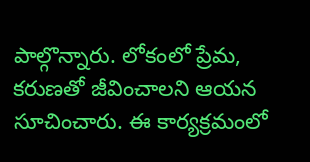పాల్గొన్నారు. లోకంలో ప్రేమ, కరుణతో జీవించాలని ఆయన సూచించారు. ఈ కార్యక్రమంలో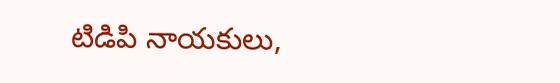టిడిపి నాయకులు,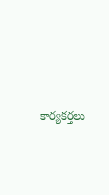కార్యకర్తలు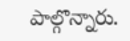పాల్గొన్నారు.